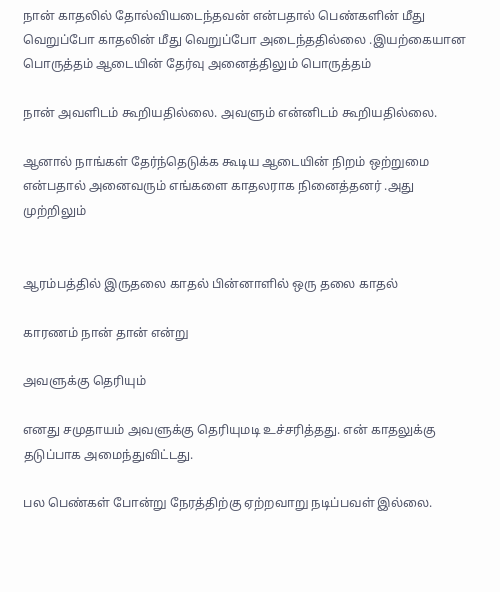நான் காதலில் தோல்வியடைந்தவன் என்பதால் பெண்களின் மீது வெறுப்போ காதலின் மீது வெறுப்போ அடைந்ததில்லை .இயற்கையான பொருத்தம் ஆடையின் தேர்வு அனைத்திலும் பொருத்தம்

நான் அவளிடம் கூறியதில்லை. அவளும் என்னிடம் கூறியதில்லை.

ஆனால் நாங்கள் தேர்ந்தெடுக்க கூடிய ஆடையின் நிறம் ஒற்றுமை என்பதால் அனைவரும் எங்களை காதலராக நினைத்தனர் .அது முற்றிலும்


ஆரம்பத்தில் இருதலை காதல் பின்னாளில் ஒரு தலை காதல்

காரணம் நான் தான் என்று

அவளுக்கு தெரியும்

எனது சமுதாயம் அவளுக்கு தெரியுமடி உச்சரித்தது. என் காதலுக்கு தடுப்பாக அமைந்துவிட்டது.

பல பெண்கள் போன்று நேரத்திற்கு ஏற்றவாறு நடிப்பவள் இல்லை.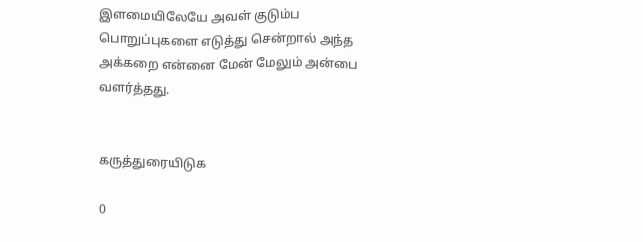இளமையிலேயே அவள் குடும்ப பொறுப்புகளை எடுத்து சென்றால் அந்த  அக்கறை என்னை மேன் மேலும் அன்பை வளர்த்தது.


கருத்துரையிடுக

0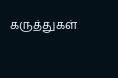கருத்துகள்